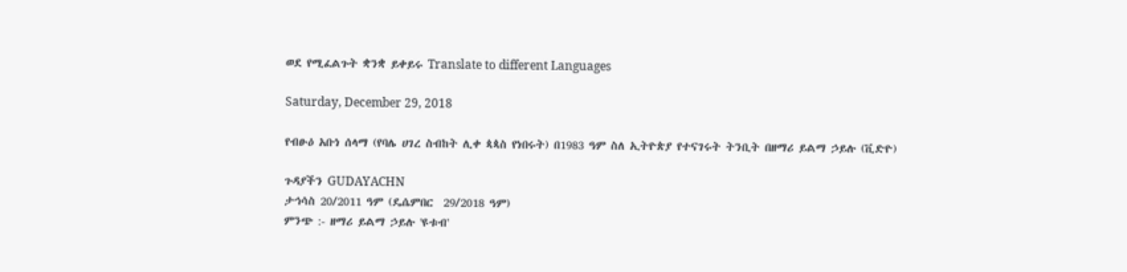ወደ የሚፈልጉት ቋንቋ ይቀይሩ Translate to different Languages

Saturday, December 29, 2018

የብፁዕ አቡነ ሰላማ (የባሌ ሀገረ ስብከት ሊቀ ጳጳስ የነበሩት) በ1983 ዓም ስለ ኢትዮጵያ የተናገሩት ትንቢት በዘማሪ ይልማ ኃይሉ (ቪድዮ)

ጉዳያችን GUDAYACHN
ታኅሳስ 20/2011 ዓም (ዴሴምበር  29/2018 ዓም)
ምንጭ :- ዘማሪ ይልማ ኃይሉ 'ዩቱብ'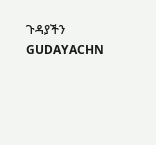ጉዳያችን GUDAYACHN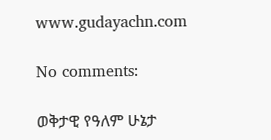www.gudayachn.com

No comments:

ወቅታዊ የዓለም ሁኔታ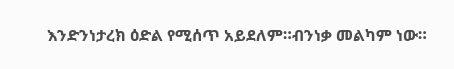እንድንነታረክ ዕድል የሚሰጥ አይደለም።ብንነቃ መልካም ነው።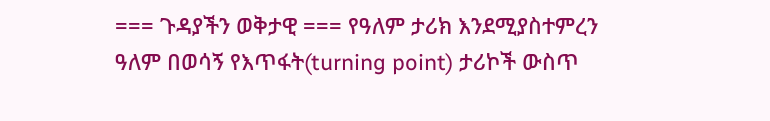=== ጉዳያችን ወቅታዊ === የዓለም ታሪክ እንደሚያስተምረን ዓለም በወሳኝ የእጥፋት(turning point) ታሪኮች ውስጥ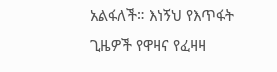አልፋለች። እነኝህ የእጥፋት ጊዜዎች የዋዛና የፈዛዛ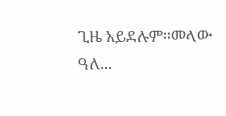ጊዜ አይደሉም።መላው ዓለ...